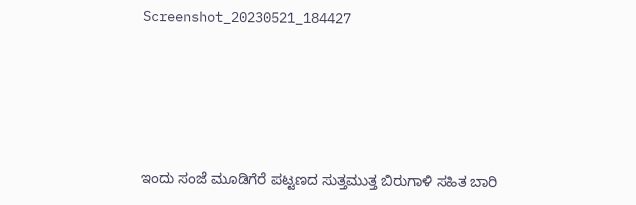Screenshot_20230521_184427





ಇಂದು ಸಂಜೆ ಮೂಡಿಗೆರೆ ಪಟ್ಟಣದ ಸುತ್ತಮುತ್ತ ಬಿರುಗಾಳಿ ಸಹಿತ ಬಾರಿ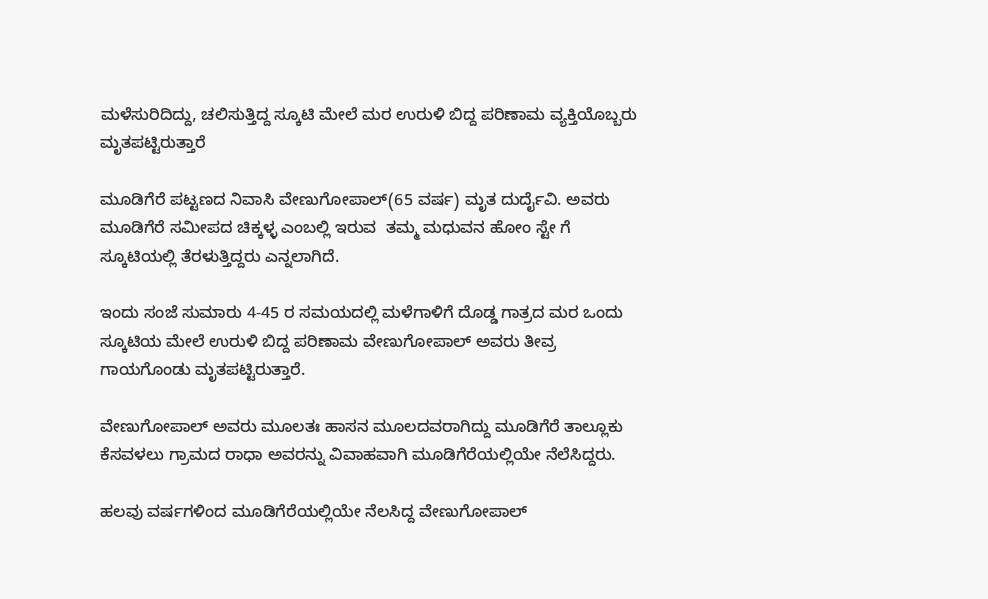ಮಳೆಸುರಿದಿದ್ದು, ಚಲಿಸುತ್ತಿದ್ದ ಸ್ಕೂಟಿ ಮೇಲೆ ಮರ ಉರುಳಿ ಬಿದ್ದ ಪರಿಣಾಮ ವ್ಯಕ್ತಿಯೊಬ್ಬರು ಮೃತಪಟ್ಟಿರುತ್ತಾರೆ

ಮೂಡಿಗೆರೆ ಪಟ್ಟಣದ ನಿವಾಸಿ ವೇಣುಗೋಪಾಲ್(65 ವರ್ಷ) ಮೃತ ದುರ್ದೈವಿ. ಅವರು ಮೂಡಿಗೆರೆ ಸಮೀಪದ ಚಿಕ್ಕಳ್ಳ ಎಂಬಲ್ಲಿ ಇರುವ  ತಮ್ಮ ಮಧುವನ ಹೋಂ ಸ್ಟೇ ಗೆ ಸ್ಕೂಟಿಯಲ್ಲಿ ತೆರಳುತ್ತಿದ್ದರು ಎನ್ನಲಾಗಿದೆ.

ಇಂದು ಸಂಜೆ ಸುಮಾರು 4-45 ರ ಸಮಯದಲ್ಲಿ ಮಳೆಗಾಳಿಗೆ ದೊಡ್ಡ ಗಾತ್ರದ ಮರ ಒಂದು ಸ್ಕೂಟಿಯ ಮೇಲೆ ಉರುಳಿ ಬಿದ್ದ ಪರಿಣಾಮ ವೇಣುಗೋಪಾಲ್ ಅವರು ತೀವ್ರ ಗಾಯಗೊಂಡು ಮೃತಪಟ್ಟಿರುತ್ತಾರೆ.

ವೇಣುಗೋಪಾಲ್ ಅವರು ಮೂಲತಃ ಹಾಸನ ಮೂಲದವರಾಗಿದ್ದು ಮೂಡಿಗೆರೆ ತಾಲ್ಲೂಕು ಕೆಸವಳಲು ಗ್ರಾಮದ ರಾಧಾ ಅವರನ್ನು ವಿವಾಹವಾಗಿ ಮೂಡಿಗೆರೆಯಲ್ಲಿಯೇ ನೆಲೆಸಿದ್ದರು.

ಹಲವು ವರ್ಷಗಳಿಂದ ಮೂಡಿಗೆರೆಯಲ್ಲಿಯೇ ನೆಲಸಿದ್ದ ವೇಣುಗೋಪಾಲ್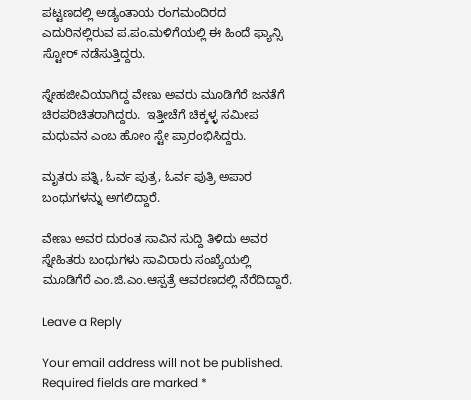ಪಟ್ಟಣದಲ್ಲಿ ಅಡ್ಯಂತಾಯ ರಂಗಮಂದಿರದ ಎದುರಿನಲ್ಲಿರುವ ಪ.ಪಂ.ಮಳಿಗೆಯಲ್ಲಿ ಈ ಹಿಂದೆ ಫ್ಯಾನ್ಸಿ ಸ್ಟೋರ್ ನಡೆಸುತ್ತಿದ್ದರು.

ಸ್ನೇಹಜೀವಿಯಾಗಿದ್ದ ವೇಣು ಅವರು ಮೂಡಿಗೆರೆ ಜನತೆಗೆ ಚಿರಪರಿಚಿತರಾಗಿದ್ದರು.  ಇತ್ತೀಚೆಗೆ ಚಿಕ್ಕಳ್ಳ ಸಮೀಪ ಮಧುವನ ಎಂಬ ಹೋಂ ಸ್ಟೇ ಪ್ರಾರಂಭಿಸಿದ್ದರು.

ಮೃತರು ಪತ್ನಿ, ಓರ್ವ ಪುತ್ರ, ಓರ್ವ ಪುತ್ರಿ ಅಪಾರ ಬಂಧುಗಳನ್ನು ಅಗಲಿದ್ದಾರೆ.

ವೇಣು ಅವರ ದುರಂತ ಸಾವಿನ ಸುದ್ದಿ ತಿಳಿದು ಅವರ ಸ್ನೇಹಿತರು ಬಂಧುಗಳು ಸಾವಿರಾರು ಸಂಖ್ಯೆಯಲ್ಲಿ ಮೂಡಿಗೆರೆ ಎಂ.ಜಿ.ಎಂ.ಆಸ್ಪತ್ರೆ ಆವರಣದಲ್ಲಿ ನೆರೆದಿದ್ದಾರೆ.

Leave a Reply

Your email address will not be published. Required fields are marked *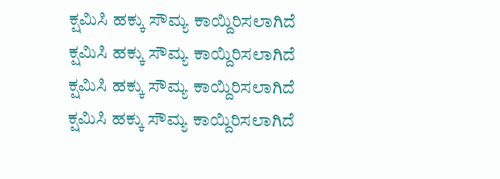ಕ್ಷಮಿಸಿ ಹಕ್ಕು ಸೌಮ್ಯ ಕಾಯ್ದಿರಿಸಲಾಗಿದೆ
ಕ್ಷಮಿಸಿ ಹಕ್ಕು ಸೌಮ್ಯ ಕಾಯ್ದಿರಿಸಲಾಗಿದೆ
ಕ್ಷಮಿಸಿ ಹಕ್ಕು ಸೌಮ್ಯ ಕಾಯ್ದಿರಿಸಲಾಗಿದೆ
ಕ್ಷಮಿಸಿ ಹಕ್ಕು ಸೌಮ್ಯ ಕಾಯ್ದಿರಿಸಲಾಗಿದೆ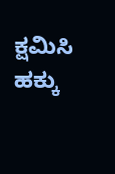ಕ್ಷಮಿಸಿ ಹಕ್ಕು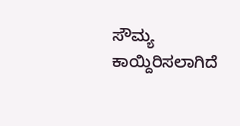ಸೌಮ್ಯ ಕಾಯ್ದಿರಿಸಲಾಗಿದೆ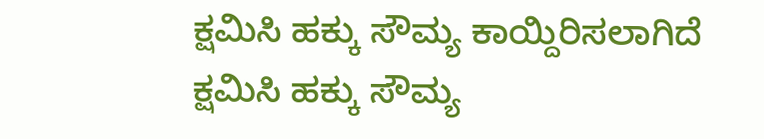ಕ್ಷಮಿಸಿ ಹಕ್ಕು ಸೌಮ್ಯ ಕಾಯ್ದಿರಿಸಲಾಗಿದೆ
ಕ್ಷಮಿಸಿ ಹಕ್ಕು ಸೌಮ್ಯ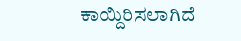ಕಾಯ್ದಿರಿಸಲಾಗಿದೆ